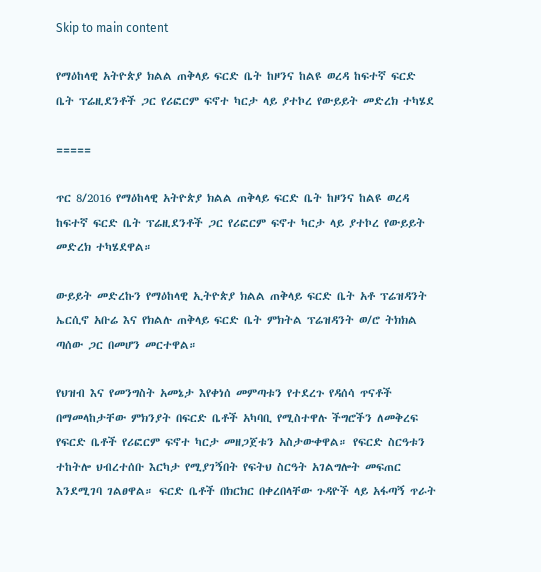Skip to main content

የማዕከላዊ አትዮጵያ ክልል ጠቅላይ ፍርድ ቤት ከዞንና ከልዩ ወረዳ ከፍተኛ ፍርድ ቤት ፕሬዚደንቶች ጋር የሪፎርም ፍኖተ ካርታ ላይ ያተኮረ የውይይት መድረክ ተካሄደ

=====

ጥር 8/2016 የማዕከላዊ አትዮጵያ ክልል ጠቅላይ ፍርድ ቤት ከዞንና ከልዩ ወረዳ ከፍተኛ ፍርድ ቤት ፕሬዚደንቶች ጋር የሪፎርም ፍኖተ ካርታ ላይ ያተኮረ የውይይት መድረክ ተካሄደዋል።

ውይይት መድረኩን የማዕከላዊ ኢትዮጵያ ክልል ጠቅላይ ፍርድ ቤት አቶ ፕሬዝዳንት ኤርሲኖ አቡሬ እና የክልሉ ጠቅላይ ፍርድ ቤት ምክትል ፕሬዝዳንት ወ/ሮ ትክክል ጣሰው ጋር በመሆን መርተዋል።

የህዝብ እና የመንግስት አመኔታ እየቀነሰ መምጣቱን የተደረጉ የዳሰሳ ጥናቶች በማመላከታቸው ምክንያት በፍርድ ቤቶች አካባቢ የሚስተዋሉ ችግሮችን ለመቅረፍ የፍርድ ቤቶች የሪፎርም ፍኖተ ካርታ መዘጋጀቱን አስታውቀዋል። የፍርድ ስርዓቱን ተከትሎ ህብረተሰቡ እርካታ የሚያገኝበት የፍትህ ስርዓት አገልግሎት መፍጠር እንደሚገባ ገልፀዋል። ፍርድ ቤቶች በክርክር በቀረበላቸው ጉዳዮች ላይ አፋጣኝ ጥራት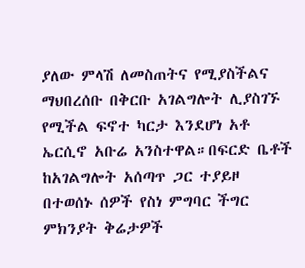ያለው ምላሽ ለመስጠትና የሚያስችልና ማህበረሰቡ በቅርቡ አገልግሎት ሊያስገኙ የሚችል ፍኖተ ካርታ እንደሆነ አቶ ኤርሲኖ አቡሬ አንስተዋል።በፍርድ ቤቶች ከአገልግሎት አሰጣጥ ጋር ተያይዞ በተወሰኑ ሰዎች የስነ ምግባር ችግር ምክንያት ቅሬታዎች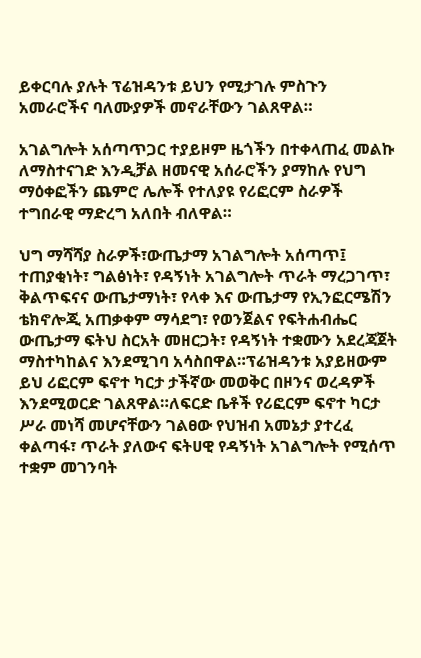ይቀርባሉ ያሉት ፕሬዝዳንቱ ይህን የሚታገሉ ምስጉን አመራሮችና ባለሙያዎች መኖራቸውን ገልጸዋል።

አገልግሎት አሰጣጥጋር ተያይዞም ዜጎችን በተቀላጠፈ መልኩ ለማስተናገድ እንዲቻል ዘመናዊ አሰራሮችን ያማከሉ የህግ ማዕቀፎችን ጨምሮ ሌሎች የተለያዩ የሪፎርም ስራዎች ተግበራዊ ማድረግ አለበት ብለዋል።

ህግ ማሻሻያ ስራዎች፣ውጤታማ አገልግሎት አሰጣጥ፤ ተጠያቂነት፣ ግልፅነት፣ የዳኝነት አገልግሎት ጥራት ማረጋገጥ፣ ቅልጥፍናና ውጤታማነት፣ የላቀ እና ውጤታማ የኢንፎርሜሽን ቴክኖሎጂ አጠቃቀም ማሳደግ፣ የወንጀልና የፍትሐብሔር ውጤታማ ፍትህ ስርአት መዘርጋት፣ የዳኝነት ተቋሙን አደረጃጀት ማስተካከልና እንደሚገባ አሳስበዋል።ፕሬዝዳንቱ አያይዘውም ይህ ሪፎርም ፍኖተ ካርታ ታችኛው መወቅር በዞንና ወረዳዎች እንደሚወርድ ገልጸዋል።ለፍርድ ቤቶች የሪፎርም ፍኖተ ካርታ ሥራ መነሻ መሆናቸውን ገልፀው የህዝብ አመኔታ ያተረፈ ቀልጣፋ፣ ጥራት ያለውና ፍትሀዊ የዳኝነት አገልግሎት የሚሰጥ ተቋም መገንባት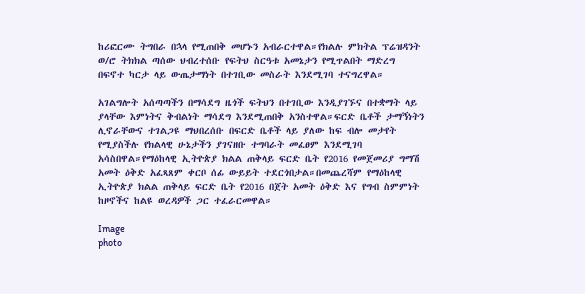ከሪፎርሙ ትግበራ በኋላ የሚጠበቅ መሆኑን አብራርተዋል።የክልሉ ምክትል ፕሬዝዳንት ወ/ሮ ትክክል ጣሰው ህብረተሰቡ የፍትህ ስርዓቱ አመኔታን የሚጥልበት ማድረግ በፍኖተ ካርታ ላይ ውጤታማነት በተገቢው መስራት እንደሚገባ ተናግረዋል።

አገልግሎት አሰጣጣችን በማሳደግ ዜጎች ፍትህን በተገቢው እንዲያገኙና በተቋማት ላይ ያላቸው እምነትና ቅብልነት ማሳደግ እንደሚጠበቅ አንስተዋል።ፍርድ ቤቶች ታማኝነትን ሊኖራቸውና ተገልጋዩ ማህበረሰቡ በፍርድ ቤቶች ላይ ያለው ከፍ ብሎ መታየት የሚያስችሉ የክልላዊ ሁኔታችን ያገናዘቡ ተግባራት መፈፀም እንደሚገባ አሳስበዋል።የማዕከላዊ ኢትዮጵያ ክልል ጠቅላይ ፍርድ ቤት የ2016 የመጀመሪያ ግማሽ አመት ዕቅድ አፈጻጸም ቀርቦ ሰፊ ውይይት ተደርጎበታል።በመጨረሻም የማዕከላዊ ኢትዮጵያ ክልል ጠቅላይ ፍርድ ቤት የ2016 በጀት አመት ዕቅድ እና የግብ ስምምነት ከዞኖችና ከልዩ ወረዳዎች ጋር ተፈራርመዋል።

Image
photo